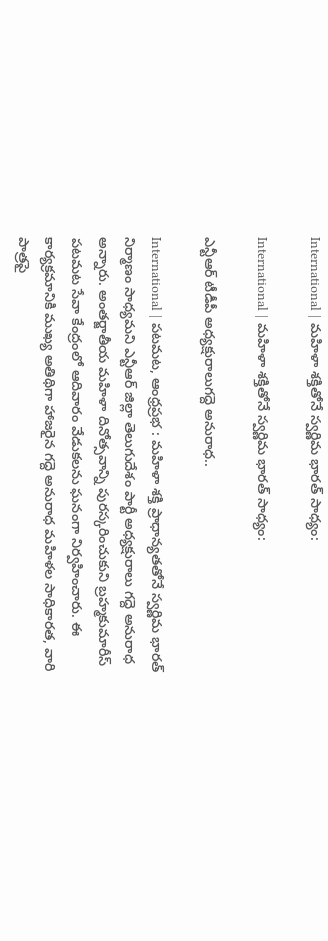International | మహిళా శక్తితోనే స్వర్ణిమ భారత్ సాధ్యం:

International | మహిళా శక్తితోనే స్వర్ణిమ భారత్ సాధ్యం:

ఎన్టీఆర్ టీడీపీ అధ్యక్షురాలుగద్దె అనురాధ..

International | పటమట, ఆంధ్రప్రభ : మహిళా శక్తి ప్రాధాన్యతతోనే స్వర్ణిమ భారత్ నిర్మాణం సాధ్యమని ఎన్టీఆర్ జిల్లా తెలుగుదేశం పార్టీ అధ్యక్షురాలు గద్దె అనురాధ అన్నారు. అంతర్జాతీయ మహిళా దినోత్సవాన్ని పురస్కరించుకుని బ్రహ్మకుమారీస్ పటమట సేవా కేంద్రంలో ఆదివారం వేడుకలను ఘనంగా నిర్వహించారు. ఈ కార్యక్రమానికి ముఖ్య అతిథిగా హాజరైన గద్దె అనురాధ మహిళల సాధికారత, వారి పాత్రపై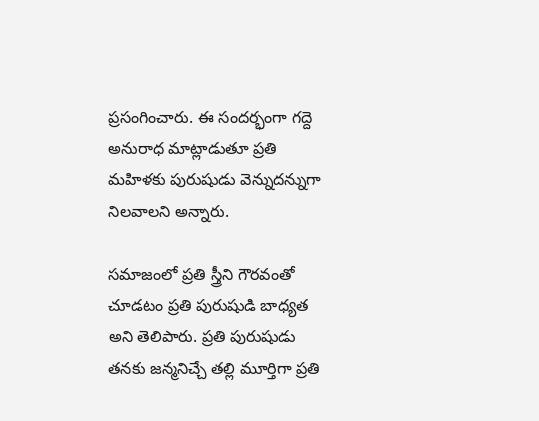ప్రసంగించారు. ఈ సందర్భంగా గద్దె అనురాధ మాట్లాడుతూ ప్రతి మహిళకు పురుషుడు వెన్నుదన్నుగా నిలవాలని అన్నారు.

సమాజంలో ప్రతి స్త్రీని గౌరవంతో చూడటం ప్రతి పురుషుడి బాధ్యత అని తెలిపారు. ప్రతి పురుషుడు తనకు జన్మనిచ్చే తల్లి మూర్తిగా ప్రతి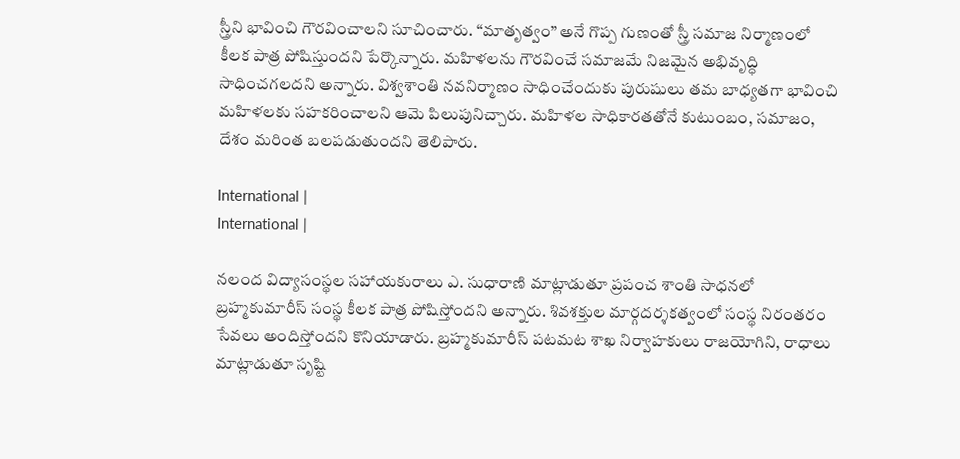స్త్రీని భావించి గౌరవించాలని సూచించారు. “మాతృత్వం” అనే గొప్ప గుణంతో స్త్రీ సమాజ నిర్మాణంలో కీలక పాత్ర పోషిస్తుందని పేర్కొన్నారు. మహిళలను గౌరవించే సమాజమే నిజమైన అభివృద్ధి సాధించగలదని అన్నారు. విశ్వశాంతి నవనిర్మాణం సాధించేందుకు పురుషులు తమ బాధ్యతగా భావించి మహిళలకు సహకరించాలని ఆమె పిలుపునిచ్చారు. మహిళల సాధికారతతోనే కుటుంబం, సమాజం, దేశం మరింత బలపడుతుందని తెలిపారు.

International |
International |

నలంద విద్యాసంస్థల సహాయకురాలు ఎ. సుధారాణి మాట్లాడుతూ ప్రపంచ శాంతి సాధనలో బ్రహ్మకుమారీస్ సంస్థ కీలక పాత్ర పోషిస్తోందని అన్నారు. శివశక్తుల మార్గదర్శకత్వంలో సంస్థ నిరంతరం సేవలు అందిస్తోందని కొనియాడారు. బ్రహ్మకుమారీస్ పటమట శాఖ నిర్వాహకులు రాజయోగిని, రాధాలు మాట్లాడుతూ సృష్టి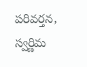పరివర్తన, స్వర్ణిమ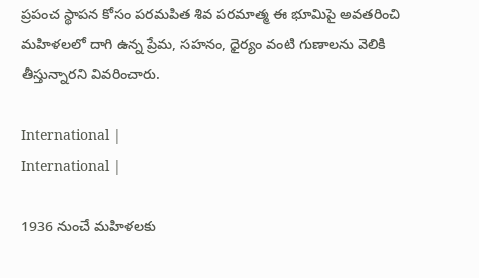ప్రపంచ స్థాపన కోసం పరమపిత శివ పరమాత్మ ఈ భూమిపై అవతరించి మహిళలలో దాగి ఉన్న ప్రేమ, సహనం, ధైర్యం వంటి గుణాలను వెలికి తీస్తున్నారని వివరించారు.

International |
International |

1936 నుంచే మహిళలకు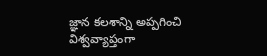జ్ఞాన కలశాన్ని అప్పగించి విశ్వవ్యాప్తంగా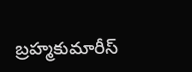బ్రహ్మకుమారీస్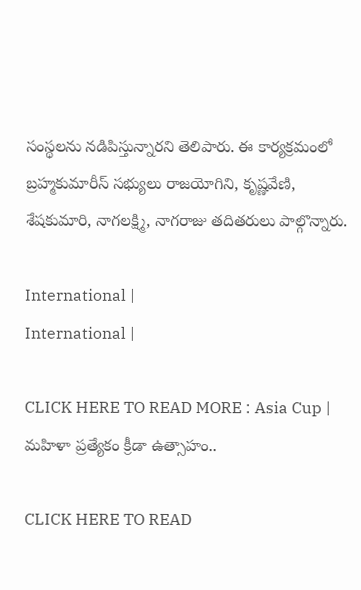సంస్థలను నడిపిస్తున్నారని తెలిపారు. ఈ కార్యక్రమంలో బ్రహ్మకుమారీస్ సభ్యులు రాజయోగిని, కృష్ణవేణి, శేషకుమారి, నాగలక్ష్మి, నాగరాజు తదితరులు పాల్గొన్నారు.

International |
International |

CLICK HERE TO READ MORE : Asia Cup | మహిళా ప్రత్యేకం క్రీడా ఉత్సాహం..

CLICK HERE TO READ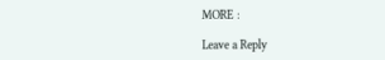MORE :

Leave a Reply